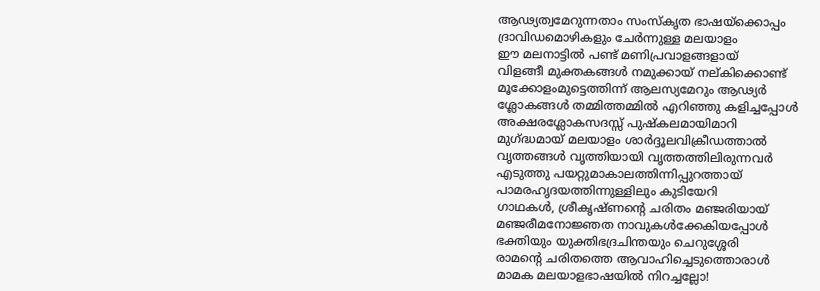ആഢ്യത്വമേറുന്നതാം സംസ്കൃത ഭാഷയ്ക്കൊപ്പം
ദ്രാവിഡമൊഴികളും ചേർന്നുള്ള മലയാളം
ഈ മലനാട്ടിൽ പണ്ട് മണിപ്രവാളങ്ങളായ്
വിളങ്ങീ മുക്തകങ്ങൾ നമുക്കായ് നല്കിക്കൊണ്ട്
മൂക്കോളംമുട്ടെത്തിന്ന് ആലസ്യമേറും ആഢ്യർ
ശ്ലോകങ്ങൾ തമ്മിത്തമ്മിൽ എറിഞ്ഞു കളിച്ചപ്പോൾ
അക്ഷരശ്ലോകസദസ്സ് പുഷ്കലമായിമാറി
മുഗ്ദ്ധമായ് മലയാളം ശാർദ്ദൂലവിക്രീഡത്താൽ
വൃത്തങ്ങൾ വൃത്തിയായി വൃത്തത്തിലിരുന്നവർ
എടുത്തു പയറ്റുമാകാലത്തിന്നിപ്പുറത്തായ്
പാമരഹൃദയത്തിന്നുള്ളിലും കുടിയേറി
ഗാഥകൾ, ശ്രീകൃഷ്ണൻ്റെ ചരിതം മഞ്ജരിയായ്
മഞ്ജരീമനോജ്ഞത നാവുകൾക്കേകിയപ്പോൾ
ഭക്തിയും യുക്തിഭദ്രചിന്തയും ചെറുശ്ശേരി
രാമൻ്റെ ചരിതത്തെ ആവാഹിച്ചെടുത്തൊരാൾ
മാമക മലയാളഭാഷയിൽ നിറച്ചല്ലോ!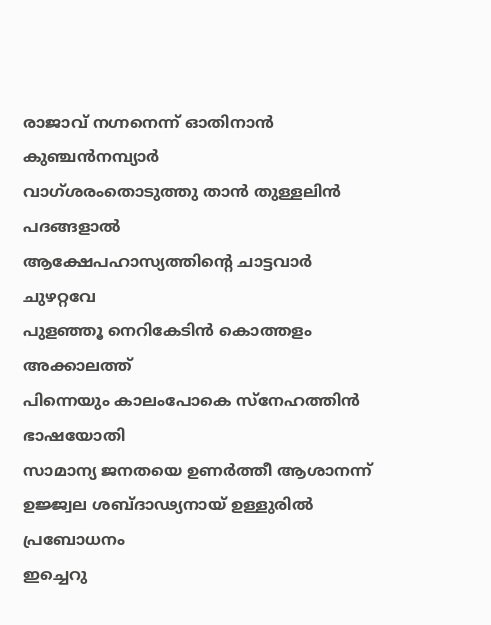രാജാവ് നഗ്നനെന്ന് ഓതിനാൻ കുഞ്ചൻനമ്പ്യാർ
വാഗ്ശരംതൊടുത്തു താൻ തുള്ളലിൻ പദങ്ങളാൽ
ആക്ഷേപഹാസ്യത്തിൻ്റെ ചാട്ടവാർ ചുഴറ്റവേ
പുളഞ്ഞൂ നെറികേടിൻ കൊത്തളം അക്കാലത്ത്
പിന്നെയും കാലംപോകെ സ്നേഹത്തിൻ ഭാഷയോതി
സാമാന്യ ജനതയെ ഉണർത്തീ ആശാനന്ന്
ഉജ്ജ്വല ശബ്ദാഢ്യനായ് ഉള്ളുരിൽ പ്രബോധനം
ഇച്ചെറു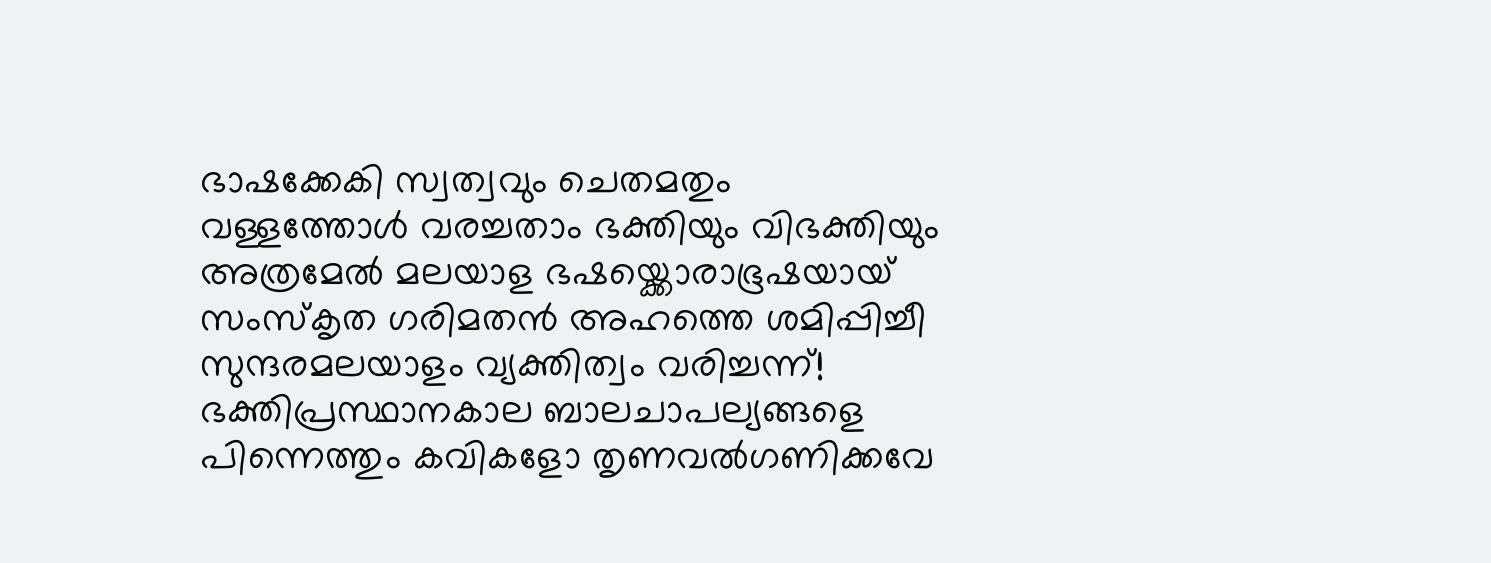ഭാഷക്കേകി സ്വത്വവും ചെതമതും
വള്ളത്തോൾ വരച്ചതാം ഭക്തിയും വിഭക്തിയും
അത്രമേൽ മലയാള ഭഷയ്ക്കൊരാഭൂഷയായ്
സംസ്കൃത ഗരിമതൻ അഹത്തെ ശമിപ്പിച്ചീ
സുന്ദരമലയാളം വ്യക്തിത്വം വരിച്ചന്ന്!
ഭക്തിപ്രസ്ഥാനകാല ബാലചാപല്യങ്ങളെ
പിന്നെത്തും കവികളോ തൃണവൽഗണിക്കവേ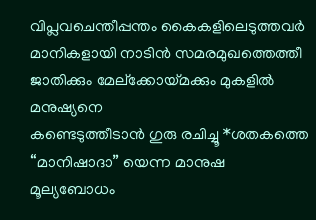വിപ്ലവചെന്തീപ്പന്തം കൈകളിലെടുത്തവർ
മാനികളായി നാടിൻ സമരമുഖത്തെത്തീ
ജാതിക്കും മേല്ക്കോയ്മക്കും മുകളിൽ മനുഷ്യനെ
കണ്ടെടുത്തീടാൻ ഗുരു രചിച്ചൂ *ശതകത്തെ
“മാനിഷാദാ” യെന്ന മാനുഷ മൂല്യബോധം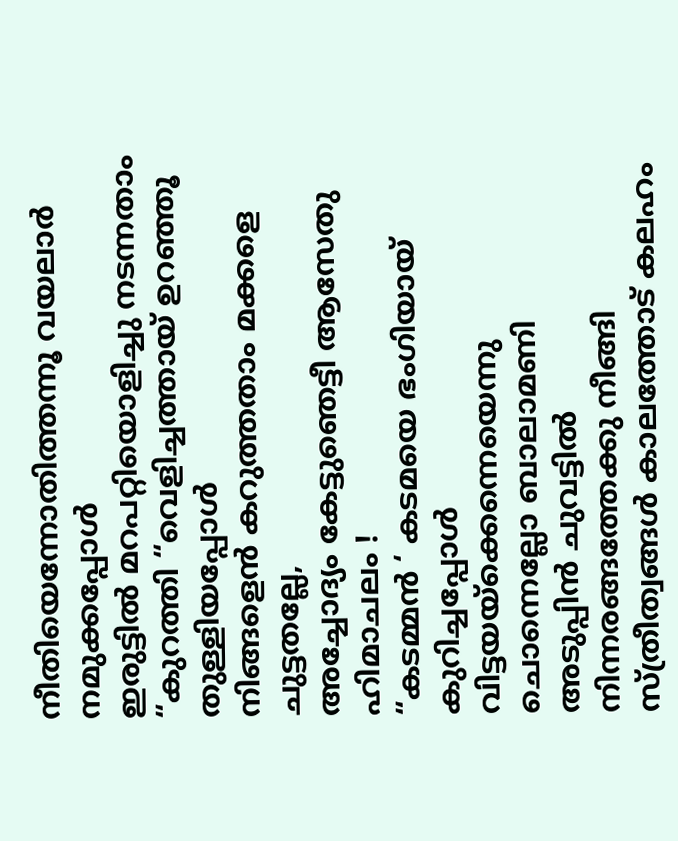നീതിയെന്നോതിത്തന്നൂ വയലാർ നമുക്കപ്പോൾ
ഇരുട്ടിൽ മറപറ്റിയൊളിച്ചു നടന്നതാം
“കുറത്തി “വെളിച്ചത്തായ് ഉറഞ്ഞൂ തുള്ളിയപ്പോൾ
നിങ്ങളെൻ കറുത്തതാം മക്കളെ ചുട്ടതല്ലേ,
അച്ചോദ്യം കേട്ടുഞെട്ടീ ആസേതു ഹിമാചലം !
“കടമ്മൻ ‘ കടമയെ ഭംഗിയായ് കുറിച്ചപ്പോൾ
വിട്ടയയ്ക്കെന്നെയെന്നു ചൊന്നെല്ലോ ബാലാമണി
അടുപ്പിൻ ചുവട്ടിൽ നിന്നരങ്ങത്തേക്കു നീങ്ങി
സ്ത്രീത്വങ്ങൾ കാലത്തോട് കലഹം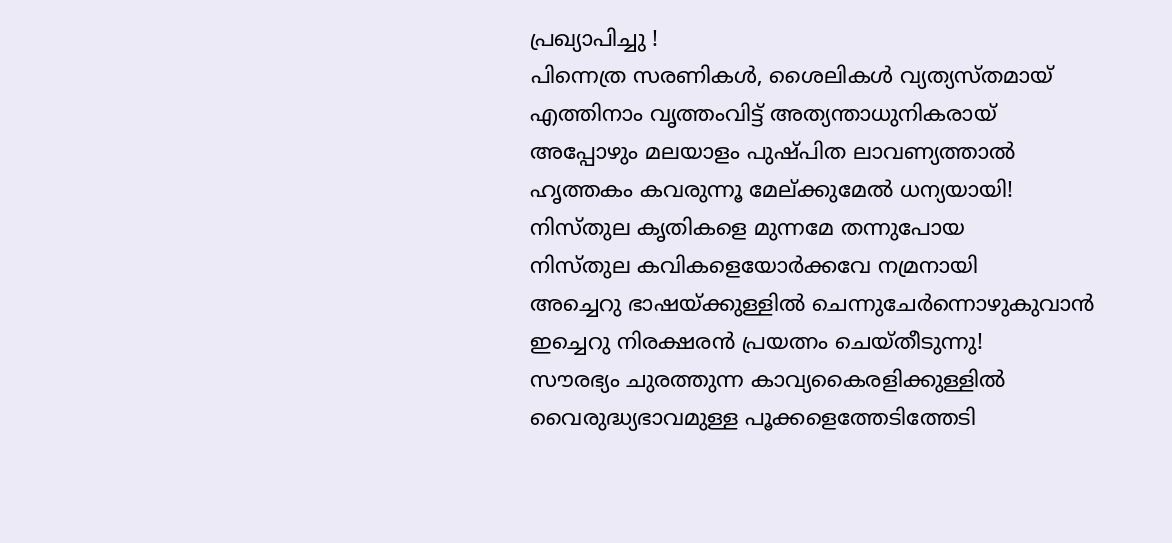പ്രഖ്യാപിച്ചു !
പിന്നെത്ര സരണികൾ, ശൈലികൾ വ്യത്യസ്തമായ്
എത്തിനാം വൃത്തംവിട്ട് അത്യന്താധുനികരായ്
അപ്പോഴും മലയാളം പുഷ്പിത ലാവണ്യത്താൽ
ഹൃത്തകം കവരുന്നൂ മേല്ക്കുമേൽ ധന്യയായി!
നിസ്തുല കൃതികളെ മുന്നമേ തന്നുപോയ
നിസ്തുല കവികളെയോർക്കവേ നമ്രനായി
അച്ചെറു ഭാഷയ്ക്കുള്ളിൽ ചെന്നുചേർന്നൊഴുകുവാൻ
ഇച്ചെറു നിരക്ഷരൻ പ്രയത്നം ചെയ്തീടുന്നു!
സൗരഭ്യം ചുരത്തുന്ന കാവ്യകൈരളിക്കുള്ളിൽ
വൈരുദ്ധ്യഭാവമുള്ള പൂക്കളെത്തേടിത്തേടി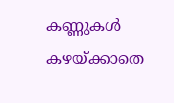കണ്ണുകൾ കഴയ്ക്കാതെ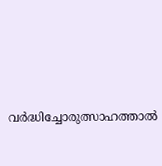വർദ്ധിച്ചോരുത്സാഹത്താൽ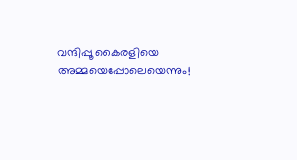വന്ദിപ്പൂ കൈരളിയെ അമ്മയെപ്പോലെയെന്നും!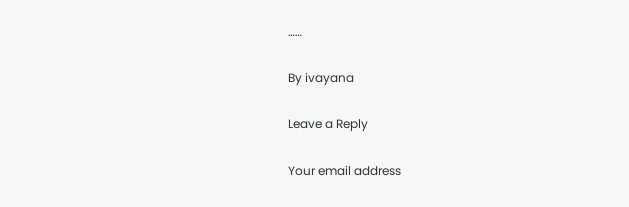……

By ivayana

Leave a Reply

Your email address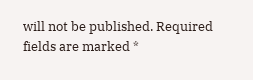will not be published. Required fields are marked *